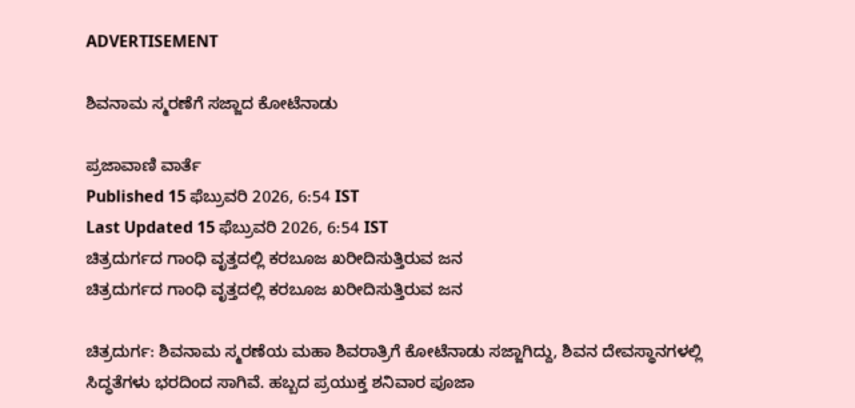ADVERTISEMENT

ಶಿವನಾಮ ಸ್ಮರಣೆಗೆ ಸಜ್ಜಾದ ಕೋಟೆನಾಡು

ಪ್ರಜಾವಾಣಿ ವಾರ್ತೆ
Published 15 ಫೆಬ್ರುವರಿ 2026, 6:54 IST
Last Updated 15 ಫೆಬ್ರುವರಿ 2026, 6:54 IST
ಚಿತ್ರದುರ್ಗದ ಗಾಂಧಿ ವೃತ್ತದಲ್ಲಿ ಕರಬೂಜ ಖರೀದಿಸುತ್ತಿರುವ ಜನ
ಚಿತ್ರದುರ್ಗದ ಗಾಂಧಿ ವೃತ್ತದಲ್ಲಿ ಕರಬೂಜ ಖರೀದಿಸುತ್ತಿರುವ ಜನ

ಚಿತ್ರದುರ್ಗ: ಶಿವನಾಮ ಸ್ಮರಣೆಯ ಮಹಾ ಶಿವರಾತ್ರಿಗೆ ಕೋಟೆನಾಡು ಸಜ್ಜಾಗಿದ್ದು, ಶಿವನ ದೇವಸ್ಥಾನಗಳಲ್ಲಿ ಸಿದ್ಧತೆಗಳು ಭರದಿಂದ ಸಾಗಿವೆ. ಹಬ್ಬದ ಪ್ರಯುಕ್ತ ಶನಿವಾರ ಪೂಜಾ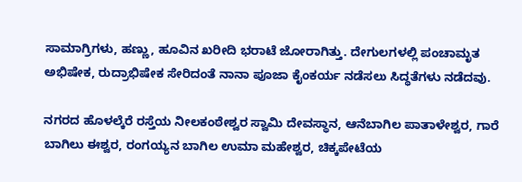ಸಾಮಾಗ್ರಿಗಳು, ಹಣ್ಣು, ಹೂವಿನ ಖರೀದಿ ಭರಾಟೆ ಜೋರಾಗಿತ್ತು. ದೇಗುಲಗಳಲ್ಲಿ ಪಂಚಾಮೃತ ಅಭಿಷೇಕ, ರುದ್ರಾಭಿಷೇಕ ಸೇರಿದಂತೆ ನಾನಾ ಪೂಜಾ ಕೈಂಕರ್ಯ ನಡೆಸಲು ಸಿದ್ಧತೆಗಳು ನಡೆದವು.

ನಗರದ ಹೊಳಲ್ಕೆರೆ ರಸ್ತೆಯ ನೀಲಕಂಠೇಶ್ವರ ಸ್ವಾಮಿ ದೇವಸ್ಥಾನ, ಆನೆಬಾಗಿಲ ಪಾತಾಳೇಶ್ವರ, ಗಾರೆ ಬಾಗಿಲು ಈಶ್ವರ, ರಂಗಯ್ಯನ ಬಾಗಿಲ ಉಮಾ ಮಹೇಶ್ವರ, ಚಿಕ್ಕಪೇಟೆಯ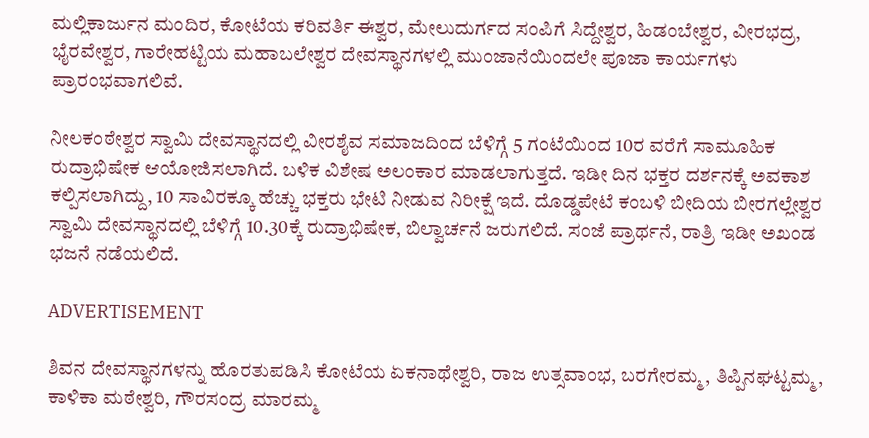ಮಲ್ಲಿಕಾರ್ಜುನ ಮಂದಿರ, ಕೋಟೆಯ ಕರಿವರ್ತಿ ಈಶ್ವರ, ಮೇಲುದುರ್ಗದ ಸಂಪಿಗೆ ಸಿದ್ದೇಶ್ವರ, ಹಿಡಂಬೇಶ್ವರ, ವೀರಭದ್ರ, ಭೈರವೇಶ್ವರ, ಗಾರೇಹಟ್ಟಿಯ ಮಹಾಬಲೇಶ್ವರ ದೇವಸ್ಥಾನಗಳಲ್ಲಿ ಮುಂಜಾನೆಯಿಂದಲೇ ಪೂಜಾ ಕಾರ್ಯಗಳು ಪ್ರಾರಂಭವಾಗಲಿವೆ.

ನೀಲಕಂಠೇಶ್ವರ ಸ್ವಾಮಿ ದೇವಸ್ಥಾನದಲ್ಲಿ ವೀರಶೈವ ಸಮಾಜದಿಂದ ಬೆಳಿಗ್ಗೆ 5 ಗಂಟೆಯಿಂದ 10ರ ವರೆಗೆ ಸಾಮೂಹಿಕ ರುದ್ರಾಭಿಷೇಕ ಆಯೋಜಿಸಲಾಗಿದೆ. ಬಳಿಕ ವಿಶೇಷ ಅಲಂಕಾರ ಮಾಡಲಾಗುತ್ತದೆ. ಇಡೀ ದಿನ ಭಕ್ತರ ದರ್ಶನಕ್ಕೆ ಅವಕಾಶ ಕಲ್ಪಿಸಲಾಗಿದ್ದು, 10 ಸಾವಿರಕ್ಕೂ ಹೆಚ್ಚು ಭಕ್ತರು ಭೇಟಿ ನೀಡುವ ನಿರೀಕ್ಷೆ ಇದೆ. ದೊಡ್ಡಪೇಟೆ ಕಂಬಳಿ ಬೀದಿಯ ಬೀರಗಲ್ಲೇಶ್ವರ ಸ್ವಾಮಿ ದೇವಸ್ಥಾನದಲ್ಲಿ ಬೆಳಿಗ್ಗೆ 10.30ಕ್ಕೆ ರುದ್ರಾಭಿಷೇಕ, ಬಿಲ್ವಾರ್ಚನೆ ಜರುಗಲಿದೆ. ಸಂಜೆ ಪ್ರಾರ್ಥನೆ, ರಾತ್ರಿ ಇಡೀ ಅಖಂಡ ಭಜನೆ ನಡೆಯಲಿದೆ.

ADVERTISEMENT

ಶಿವನ ದೇವಸ್ಥಾನಗಳನ್ನು ಹೊರತುಪಡಿಸಿ ಕೋಟೆಯ ಏಕನಾಥೇಶ್ವರಿ, ರಾಜ ಉತ್ಸವಾಂಭ, ಬರಗೇರಮ್ಮ, ತಿಪ್ಪಿನಘಟ್ಟಮ್ಮ, ಕಾಳಿಕಾ ಮಠೇಶ್ವರಿ, ಗೌರಸಂದ್ರ ಮಾರಮ್ಮ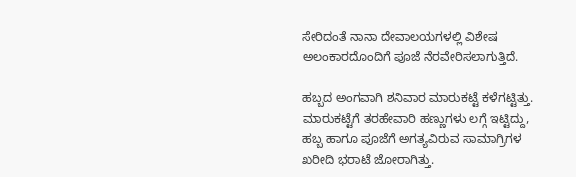ಸೇರಿದಂತೆ ನಾನಾ ದೇವಾಲಯಗಳಲ್ಲಿ ವಿಶೇಷ ಅಲಂಕಾರದೊಂದಿಗೆ ಪೂಜೆ ನೆರವೇರಿಸಲಾಗುತ್ತಿದೆ.

ಹಬ್ಬದ ಅಂಗವಾಗಿ ಶನಿವಾರ ಮಾರುಕಟ್ಟೆ ಕಳೆಗಟ್ಟಿತ್ತು. ಮಾರುಕಟ್ಟೆಗೆ ತರಹೇವಾರಿ ಹಣ್ಣುಗಳು ಲಗ್ಗೆ ಇಟ್ಟಿದ್ದು, ಹಬ್ಬ ಹಾಗೂ ಪೂಜೆಗೆ ಅಗತ್ಯವಿರುವ ಸಾಮಾಗ್ರಿಗಳ ಖರೀದಿ ಭರಾಟೆ ಜೋರಾಗಿತ್ತು.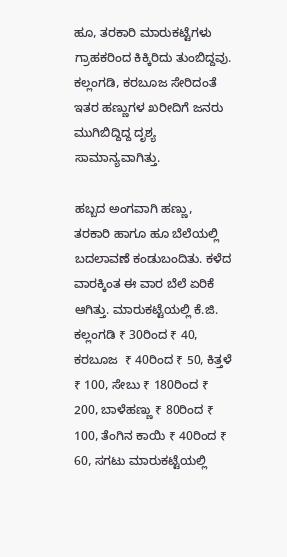ಹೂ, ತರಕಾರಿ ಮಾರುಕಟ್ಟೆಗಳು ಗ್ರಾಹಕರಿಂದ ಕಿಕ್ಕಿರಿದು ತುಂಬಿದ್ದವು. ಕಲ್ಲಂಗಡಿ, ಕರಬೂಜ ಸೇರಿದಂತೆ ಇತರ ಹಣ್ಣುಗಳ ಖರೀದಿಗೆ ಜನರು ಮುಗಿಬಿದ್ದಿದ್ದ ದೃಶ್ಯ ಸಾಮಾನ್ಯವಾಗಿತ್ತು.

ಹಬ್ಬದ ಅಂಗವಾಗಿ ಹಣ್ಣು, ತರಕಾರಿ ಹಾಗೂ ಹೂ ಬೆಲೆಯಲ್ಲಿ ಬದಲಾವಣೆ ಕಂಡುಬಂದಿತು. ಕಳೆದ ವಾರಕ್ಕಿಂತ ಈ ವಾರ ಬೆಲೆ ಏರಿಕೆ ಆಗಿತ್ತು. ಮಾರುಕಟ್ಟೆಯಲ್ಲಿ ಕೆ.ಜಿ. ಕಲ್ಲಂಗಡಿ ₹ 30ರಿಂದ ₹ 40, ಕರಬೂಜ  ₹ 40ರಿಂದ ₹ 50, ಕಿತ್ತಳೆ ₹ 100, ಸೇಬು ₹ 180ರಿಂದ ₹ 200, ಬಾಳೆಹಣ್ಣು ₹ 80ರಿಂದ ₹ 100, ತೆಂಗಿನ ಕಾಯಿ ₹ 40ರಿಂದ ₹ 60, ಸಗಟು ಮಾರುಕಟ್ಟೆಯಲ್ಲಿ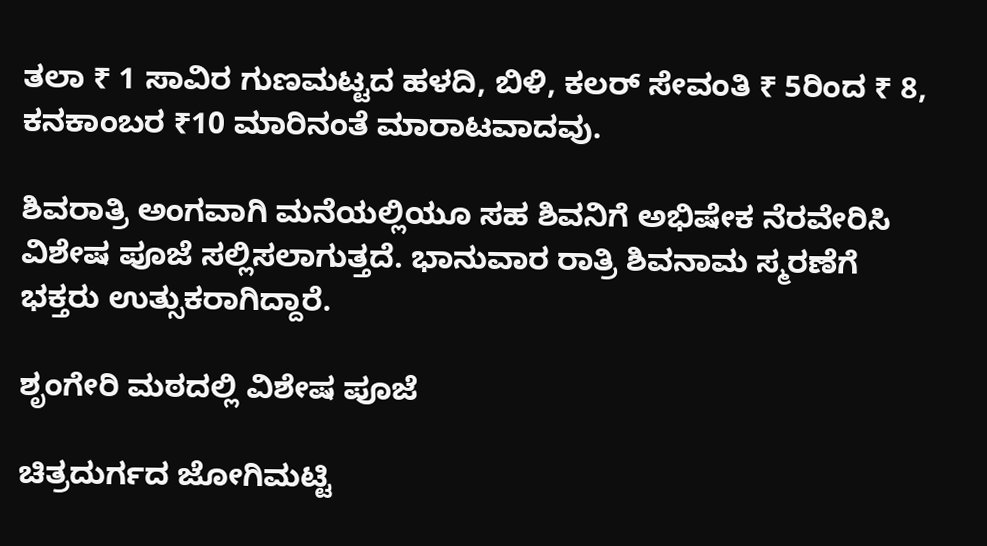ತಲಾ ₹ 1 ಸಾವಿರ ಗುಣಮಟ್ಟದ ಹಳದಿ, ಬಿಳಿ, ಕಲರ್‌ ಸೇವಂತಿ ₹ 5ರಿಂದ ₹ 8, ಕನಕಾಂಬರ ₹10 ಮಾರಿನಂತೆ ಮಾರಾಟವಾದವು.

ಶಿವರಾತ್ರಿ ಅಂಗವಾಗಿ ಮನೆಯಲ್ಲಿಯೂ ಸಹ ಶಿವನಿಗೆ ಅಭಿಷೇಕ ನೆರವೇರಿಸಿ ವಿಶೇಷ ಪೂಜೆ ಸಲ್ಲಿಸಲಾಗುತ್ತದೆ. ಭಾನುವಾರ ರಾತ್ರಿ ಶಿವನಾಮ ಸ್ಮರಣೆಗೆ ಭಕ್ತರು ಉತ್ಸುಕರಾಗಿದ್ದಾರೆ.

ಶೃಂಗೇರಿ ಮಠದಲ್ಲಿ ವಿಶೇಷ ಪೂಜೆ

ಚಿತ್ರದುರ್ಗದ ಜೋಗಿಮಟ್ಟಿ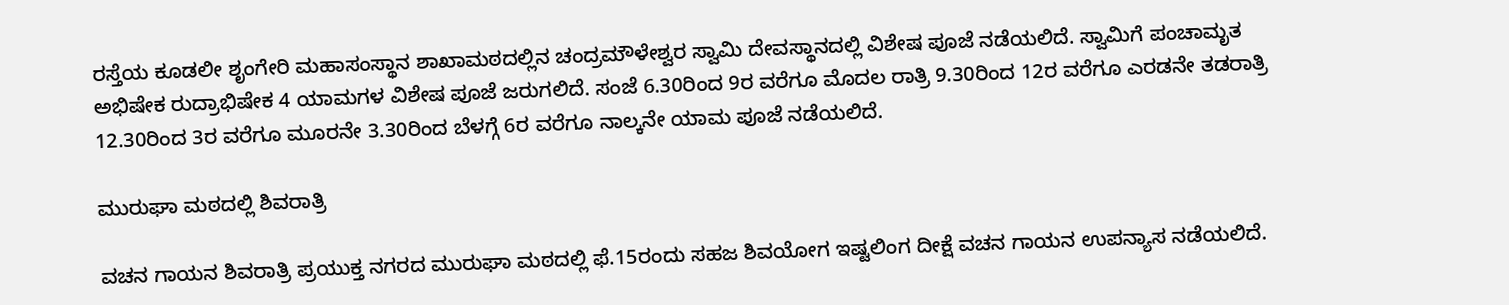ರಸ್ತೆಯ ಕೂಡಲೀ ಶೃಂಗೇರಿ ಮಹಾಸಂಸ್ಥಾನ ಶಾಖಾಮಠದಲ್ಲಿನ ಚಂದ್ರಮೌಳೇಶ್ವರ ಸ್ವಾಮಿ ದೇವಸ್ಥಾನದಲ್ಲಿ ವಿಶೇಷ ಪೂಜೆ ನಡೆಯಲಿದೆ. ಸ್ವಾಮಿಗೆ ಪಂಚಾಮೃತ ಅಭಿಷೇಕ ರುದ್ರಾಭಿಷೇಕ 4 ಯಾಮಗಳ ವಿಶೇಷ ಪೂಜೆ ಜರುಗಲಿದೆ. ಸಂಜೆ 6.30ರಿಂದ 9ರ ವರೆಗೂ ಮೊದಲ ರಾತ್ರಿ 9.30ರಿಂದ 12ರ ವರೆಗೂ ಎರಡನೇ ತಡರಾತ್ರಿ 12.30ರಿಂದ 3ರ ವರೆಗೂ ಮೂರನೇ 3.30ರಿಂದ ಬೆಳಗ್ಗೆ 6ರ ವರೆಗೂ ನಾಲ್ಕನೇ ಯಾಮ ಪೂಜೆ ನಡೆಯಲಿದೆ.

ಮುರುಘಾ ಮಠದಲ್ಲಿ ಶಿವರಾತ್ರಿ

ವಚನ ಗಾಯನ ಶಿವರಾತ್ರಿ ಪ್ರಯುಕ್ತ ನಗರದ ಮುರುಘಾ ಮಠದಲ್ಲಿ ಫೆ.15ರಂದು ಸಹಜ ಶಿವಯೋಗ ಇಷ್ಟಲಿಂಗ ದೀಕ್ಷೆ ವಚನ ಗಾಯನ ಉಪನ್ಯಾಸ ನಡೆಯಲಿದೆ.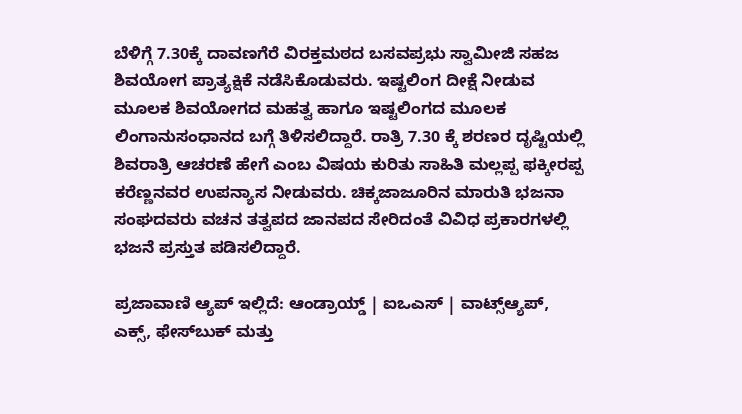ಬೆಳಿಗ್ಗೆ 7.30ಕ್ಕೆ ದಾವಣಗೆರೆ ವಿರಕ್ತಮಠದ ಬಸವಪ್ರಭು ಸ್ವಾಮೀಜಿ ಸಹಜ ಶಿವಯೋಗ ಪ್ರಾತ್ಯಕ್ಷಿಕೆ ನಡೆಸಿಕೊಡುವರು. ಇಷ್ಟಲಿಂಗ ದೀಕ್ಷೆ ನೀಡುವ ಮೂಲಕ ಶಿವಯೋಗದ ಮಹತ್ವ ಹಾಗೂ ಇಷ್ಟಲಿಂಗದ ಮೂಲಕ ಲಿಂಗಾನುಸಂಧಾನದ ಬಗ್ಗೆ ತಿಳಿಸಲಿದ್ದಾರೆ. ರಾತ್ರಿ 7.30 ಕ್ಕೆ ಶರಣರ ದೃಷ್ಟಿಯಲ್ಲಿ ಶಿವರಾತ್ರಿ ಆಚರಣೆ ಹೇಗೆ ಎಂಬ ವಿಷಯ ಕುರಿತು ಸಾಹಿತಿ ಮಲ್ಲಪ್ಪ ಫಕ್ಕೀರಪ್ಪ ಕರೆಣ್ಣನವರ ಉಪನ್ಯಾಸ ನೀಡುವರು. ಚಿಕ್ಕಜಾಜೂರಿನ ಮಾರುತಿ ಭಜನಾ ಸಂಘದವರು ವಚನ ತತ್ವಪದ ಜಾನಪದ ಸೇರಿದಂತೆ ವಿವಿಧ ಪ್ರಕಾರಗಳಲ್ಲಿ ಭಜನೆ ಪ್ರಸ್ತುತ ಪಡಿಸಲಿದ್ದಾರೆ.

ಪ್ರಜಾವಾಣಿ ಆ್ಯಪ್ ಇಲ್ಲಿದೆ: ಆಂಡ್ರಾಯ್ಡ್ | ಐಒಎಸ್ | ವಾಟ್ಸ್ಆ್ಯಪ್, ಎಕ್ಸ್, ಫೇಸ್‌ಬುಕ್ ಮತ್ತು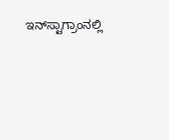ಇನ್‌ಸ್ಟಾಗ್ರಾಂನಲ್ಲಿ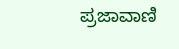ಪ್ರಜಾವಾಣಿ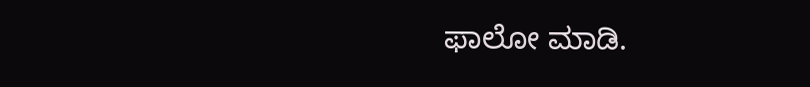ಫಾಲೋ ಮಾಡಿ.